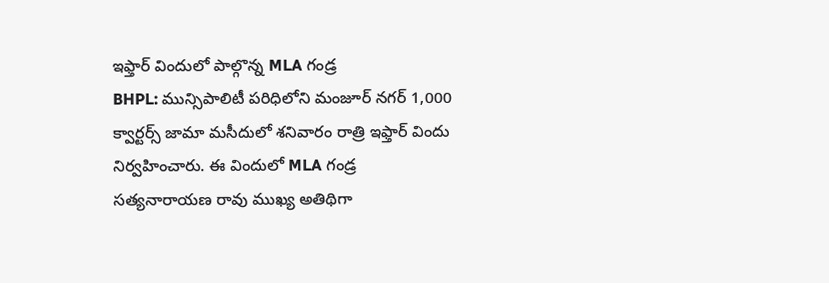ఇఫ్తార్ విందులో పాల్గొన్న MLA గండ్ర
BHPL: మున్సిపాలిటీ పరిధిలోని మంజూర్ నగర్ 1,000 క్వార్టర్స్ జామా మసీదులో శనివారం రాత్రి ఇఫ్తార్ విందు నిర్వహించారు. ఈ విందులో MLA గండ్ర సత్యనారాయణ రావు ముఖ్య అతిథిగా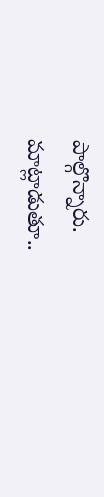పాల్గొన్నారు. మాట్లాడుతూ..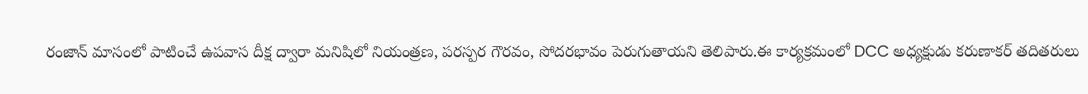రంజాన్ మాసంలో పాటించే ఉపవాస దీక్ష ద్వారా మనిషిలో నియంత్రణ, పరస్పర గౌరవం, సోదరభావం పెరుగుతాయని తెలిపారు.ఈ కార్యక్రమంలో DCC అధ్యక్షుడు కరుణాకర్ తదితరులు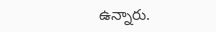ఉన్నారు.